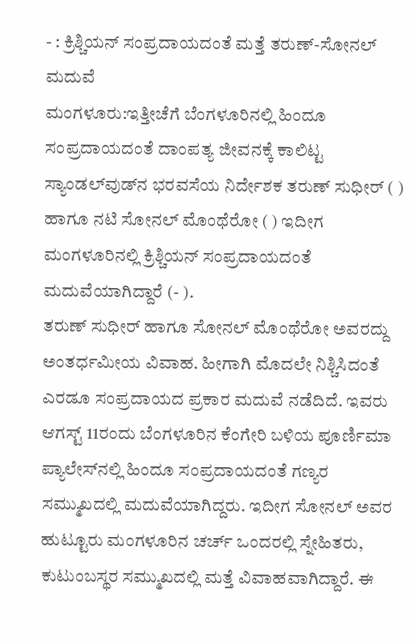- : ಕ್ರಿಶ್ಚಿಯನ್ ಸಂಪ್ರದಾಯದಂತೆ ಮತ್ತೆ ತರುಣ್-ಸೋನಲ್ ಮದುವೆ
ಮಂಗಳೂರು:ಇತ್ತೀಚೆಗೆ ಬೆಂಗಳೂರಿನಲ್ಲಿ ಹಿಂದೂ ಸಂಪ್ರದಾಯದಂತೆ ದಾಂಪತ್ಯ ಜೀವನಕ್ಕೆ ಕಾಲಿಟ್ಟ ಸ್ಯಾಂಡಲ್‌ವುಡ್‌ನ ಭರವಸೆಯ ನಿರ್ದೇಶಕ ತರುಣ್‌ ಸುಧೀರ್‌ ( ) ಹಾಗೂ ನಟಿ ಸೋನಲ್‌ ಮೊಂಥೆರೋ ( ) ಇದೀಗ ಮಂಗಳೂರಿನಲ್ಲಿ ಕ್ರಿಶ್ಚಿಯನ್‌ ಸಂಪ್ರದಾಯದಂತೆ ಮದುವೆಯಾಗಿದ್ದಾರೆ (- ).
ತರುಣ್ ಸುಧೀರ್ ಹಾಗೂ ಸೋನಲ್ ಮೊಂಥೆರೋ ಅವರದ್ದು ಅಂತರ್ಧಮೀಯ ವಿವಾಹ. ಹೀಗಾಗಿ ಮೊದಲೇ ನಿಶ್ಚಿಸಿದಂತೆ ಎರಡೂ ಸಂಪ್ರದಾಯದ ಪ್ರಕಾರ ಮದುವೆ ನಡೆದಿದೆ. ಇವರು ಆಗಸ್ಟ್ 11ರಂದು ಬೆಂಗಳೂರಿನ ಕೆಂಗೇರಿ ಬಳಿಯ ಪೂರ್ಣಿಮಾ ಪ್ಯಾಲೇಸ್‌ನಲ್ಲಿ ಹಿಂದೂ ಸಂಪ್ರದಾಯದಂತೆ ಗಣ್ಯರ ಸಮ್ಮುಖದಲ್ಲಿ ಮದುವೆಯಾಗಿದ್ದರು. ಇದೀಗ ಸೋನಲ್‌ ಅವರ ಹುಟ್ಟೂರು ಮಂಗಳೂರಿನ ಚರ್ಚ್‌ ಒಂದರಲ್ಲಿ ಸ್ನೇಹಿತರು, ಕುಟುಂಬಸ್ಥರ ಸಮ್ಮುಖದಲ್ಲಿ ಮತ್ತೆ ವಿವಾಹವಾಗಿದ್ದಾರೆ. ಈ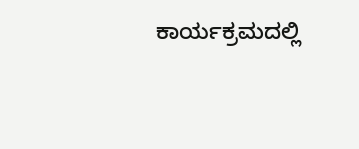ಕಾರ್ಯಕ್ರಮದಲ್ಲಿ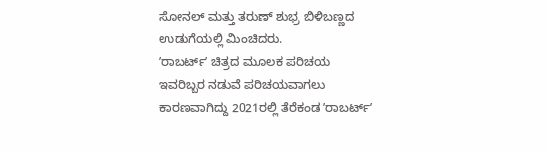ಸೋನಲ್‌ ಮತ್ತು ತರುಣ್‌ ಶುಭ್ರ ಬಿಳಿಬಣ್ಣದ ಉಡುಗೆಯಲ್ಲಿ ಮಿಂಚಿದರು.
ʼರಾಬರ್ಟ್‌ʼ ಚಿತ್ರದ ಮೂಲಕ ಪರಿಚಯ
ಇವರಿಬ್ಬರ ನಡುವೆ ಪರಿಚಯವಾಗಲು ಕಾರಣವಾಗಿದ್ದು 2021ರಲ್ಲಿ ತೆರೆಕಂಡ ʼರಾಬರ್ಟ್‌ʼ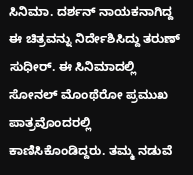ಸಿನಿಮಾ. ದರ್ಶನ್‌ ನಾಯಕನಾಗಿದ್ದ ಈ ಚಿತ್ರವನ್ನು ನಿರ್ದೇಶಿಸಿದ್ದು ತರುಣ್‌ ಸುಧೀರ್‌. ಈ ಸಿನಿಮಾದಲ್ಲಿ ಸೋನಲ್‌ ಮೊಂಥೆರೋ ಪ್ರಮುಖ ಪಾತ್ರವೊಂದರಲ್ಲಿ ಕಾಣಿಸಿಕೊಂಡಿದ್ದರು. ತಮ್ಮ ನಡುವೆ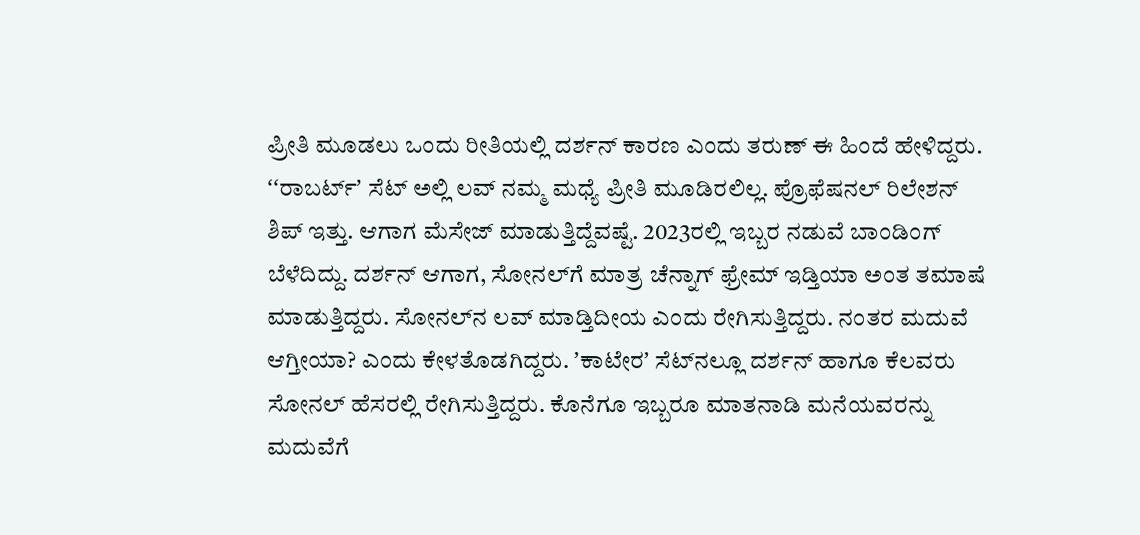ಪ್ರೀತಿ ಮೂಡಲು ಒಂದು ರೀತಿಯಲ್ಲಿ ದರ್ಶನ್‌ ಕಾರಣ ಎಂದು ತರುಣ್‌ ಈ ಹಿಂದೆ ಹೇಳಿದ್ದರು.
ʻʻರಾಬರ್ಟ್ʼ ಸೆಟ್ ಅಲ್ಲಿ ಲವ್ ನಮ್ಮ ಮಧ್ಯೆ ಪ್ರೀತಿ ಮೂಡಿರಲಿಲ್ಲ. ಪ್ರೊಫೆಷನಲ್ ರಿಲೇಶನ್ ಶಿಪ್ ಇತ್ತು. ಆಗಾಗ ಮೆಸೇಜ್ ಮಾಡುತ್ತಿದ್ದೆವಷ್ಟೆ. 2023ರಲ್ಲಿ ಇಬ್ಬರ ನಡುವೆ ಬಾಂಡಿಂಗ್ ಬೆಳೆದಿದ್ದು. ದರ್ಶನ್ ಆಗಾಗ, ಸೋನಲ್‌ಗೆ ಮಾತ್ರ ಚೆನ್ನಾಗ್ ಫ್ರೇಮ್ ಇಡ್ತಿಯಾ ಅಂತ ತಮಾಷೆ ಮಾಡುತ್ತಿದ್ದರು. ಸೋನಲ್‌ನ ಲವ್ ಮಾಡ್ತಿದೀಯ ಎಂದು ರೇಗಿಸುತ್ತಿದ್ದರು. ನಂತರ ಮದುವೆ ಆಗ್ತೀಯಾ? ಎಂದು ಕೇಳತೊಡಗಿದ್ದರು. ʼಕಾಟೇರʼ ಸೆಟ್‌ನಲ್ಲೂ ದರ್ಶನ್ ಹಾಗೂ ಕೆಲವರು ಸೋನಲ್ ಹೆಸರಲ್ಲಿ ರೇಗಿಸುತ್ತಿದ್ದರು. ಕೊನೆಗೂ ಇಬ್ಬರೂ ಮಾತನಾಡಿ ಮನೆಯವರನ್ನು ಮದುವೆಗೆ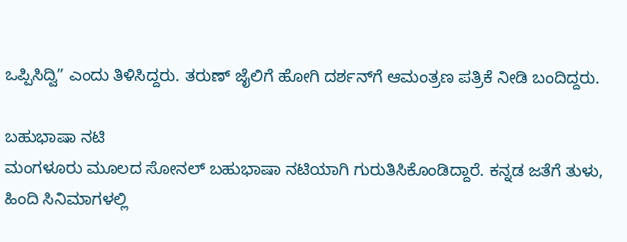ಒಪ್ಪಿಸಿದ್ವಿʼʼ ಎಂದು ತಿಳಿಸಿದ್ದರು. ತರುಣ್‌ ಜೈಲಿಗೆ ಹೋಗಿ ದರ್ಶನ್‌ಗೆ ಆಮಂತ್ರಣ ಪತ್ರಿಕೆ ನೀಡಿ ಬಂದಿದ್ದರು.

ಬಹುಭಾಷಾ ನಟಿ
ಮಂಗಳೂರು ಮೂಲದ ಸೋನಲ್‌ ಬಹುಭಾಷಾ ನಟಿಯಾಗಿ ಗುರುತಿಸಿಕೊಂಡಿದ್ದಾರೆ. ಕನ್ನಡ ಜತೆಗೆ ತುಳು, ಹಿಂದಿ ಸಿನಿಮಾಗಳಲ್ಲಿ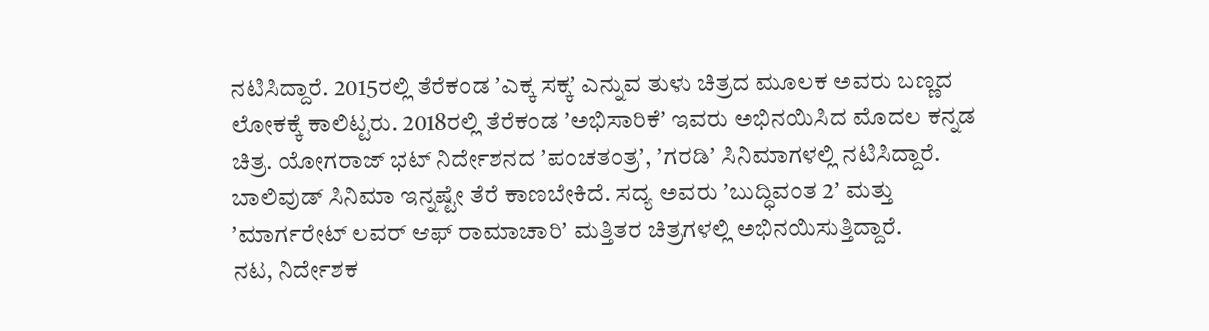ನಟಿಸಿದ್ದಾರೆ. 2015ರಲ್ಲಿ ತೆರೆಕಂಡ ʼಎಕ್ಕ ಸಕ್ಕʼ ಎನ್ನುವ ತುಳು ಚಿತ್ರದ ಮೂಲಕ ಅವರು ಬಣ್ಣದ ಲೋಕಕ್ಕೆ ಕಾಲಿಟ್ಟರು. 2018ರಲ್ಲಿ ತೆರೆಕಂಡ ʼಅಭಿಸಾರಿಕೆʼ ಇವರು ಅಭಿನಯಿಸಿದ ಮೊದಲ ಕನ್ನಡ ಚಿತ್ರ. ಯೋಗರಾಜ್‌ ಭಟ್‌ ನಿರ್ದೇಶನದ ʼಪಂಚತಂತ್ರʼ, ʼಗರಡಿʼ ಸಿನಿಮಾಗಳಲ್ಲಿ ನಟಿಸಿದ್ದಾರೆ. ಬಾಲಿವುಡ್‌ ಸಿನಿಮಾ ಇನ್ನಷ್ಟೇ ತೆರೆ ಕಾಣಬೇಕಿದೆ. ಸದ್ಯ ಅವರು ʼಬುದ್ಧಿವಂತ 2ʼ ಮತ್ತು ʼಮಾರ್ಗರೇಟ್‌ ಲವರ್‌ ಆಫ್‌ ರಾಮಾಚಾರಿʼ ಮತ್ತಿತರ ಚಿತ್ರಗಳಲ್ಲಿ ಅಭಿನಯಿಸುತ್ತಿದ್ದಾರೆ.
ನಟ, ನಿರ್ದೇಶಕ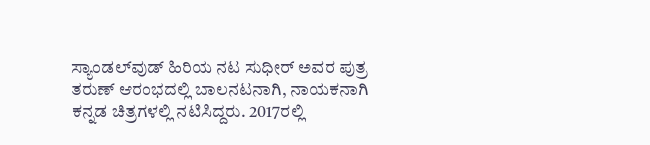ಸ್ಯಾಂಡಲ್‌ವುಡ್‌ ಹಿರಿಯ ನಟ ಸುಧೀರ್‌ ಅವರ ಪುತ್ರ ತರುಣ್‌ ಆರಂಭದಲ್ಲಿ ಬಾಲನಟನಾಗಿ, ನಾಯಕನಾಗಿ ಕನ್ನಡ ಚಿತ್ರಗಳಲ್ಲಿ ನಟಿಸಿದ್ದರು. 2017ರಲ್ಲಿ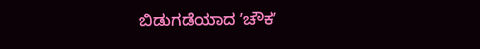ಬಿಡುಗಡೆಯಾದ ʼಚೌಕʼ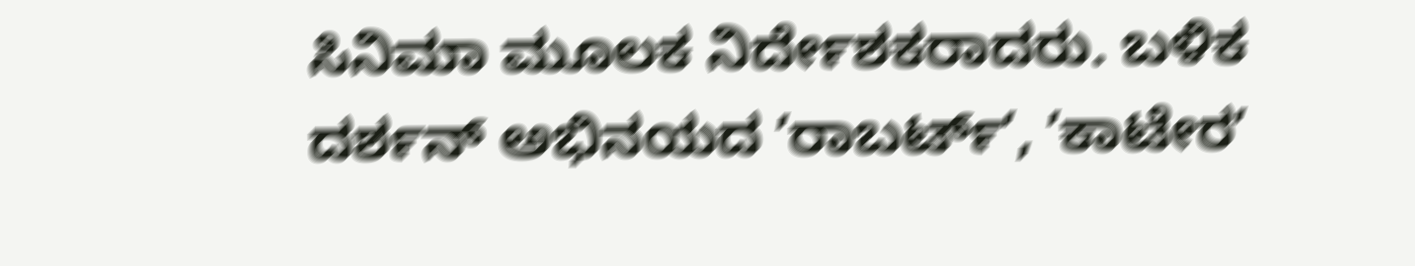ಸಿನಿಮಾ ಮೂಲಕ ನಿರ್ದೇಶಕರಾದರು. ಬಳಿಕ ದರ್ಶನ್‌ ಅಭಿನಯದ ʼರಾಬರ್ಟ್‌ʼ, ʼಕಾಟೇರʼ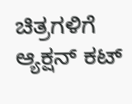ಚಿತ್ರಗಳಿಗೆ ಆ್ಯಕ್ಷನ್‌ ಕಟ್‌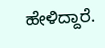ಹೇಳಿದ್ದಾರೆ.